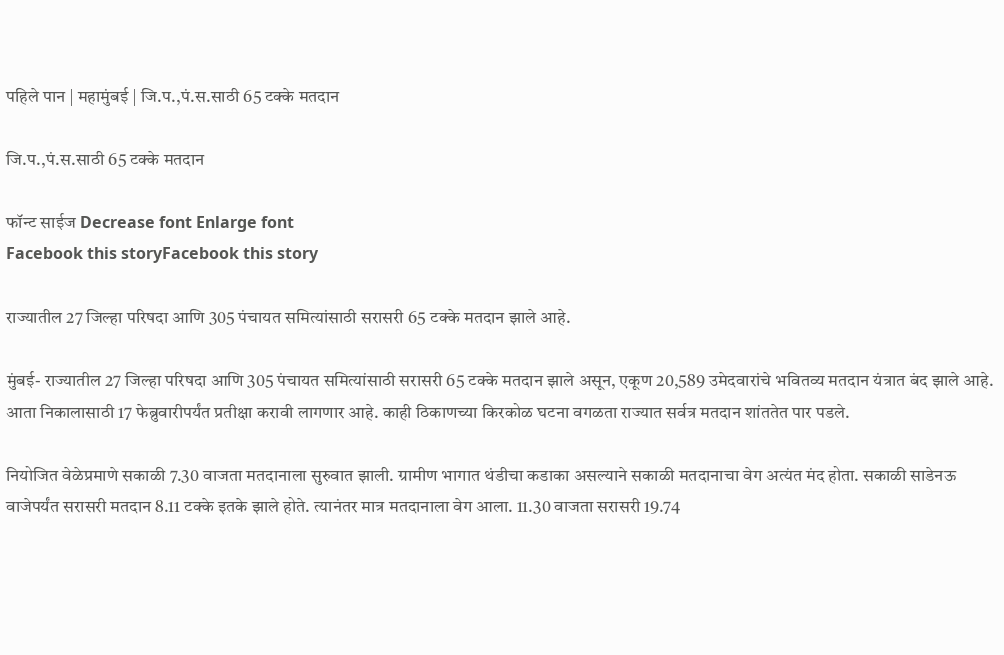पहिले पान | महामुंबई | जि.प.,पं.स.साठी 65 टक्के मतदान

जि.प.,पं.स.साठी 65 टक्के मतदान

फॉन्ट साईज Decrease font Enlarge font
Facebook this storyFacebook this story

राज्यातील 27 जिल्हा परिषदा आणि 305 पंचायत समित्यांसाठी सरासरी 65 टक्के मतदान झाले आहे.

मुंबई- राज्यातील 27 जिल्हा परिषदा आणि 305 पंचायत समित्यांसाठी सरासरी 65 टक्के मतदान झाले असून, एकूण 20,589 उमेदवारांचे भवितव्य मतदान यंत्रात बंद झाले आहे. आता निकालासाठी 17 फेब्रुवारीपर्यंत प्रतीक्षा करावी लागणार आहे. काही ठिकाणच्या किरकोळ घटना वगळता राज्यात सर्वत्र मतदान शांततेत पार पडले.

नियोजित वेळेप्रमाणे सकाळी 7.30 वाजता मतदानाला सुरुवात झाली. ग्रामीण भागात थंडीचा कडाका असल्याने सकाळी मतदानाचा वेग अत्यंत मंद होता. सकाळी साडेनऊ वाजेपर्यंत सरासरी मतदान 8.11 टक्के इतके झाले होते. त्यानंतर मात्र मतदानाला वेग आला. 11.30 वाजता सरासरी 19.74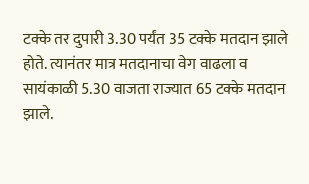टक्के तर दुपारी 3.30 पर्यंत 35 टक्के मतदान झाले होते. त्यानंतर मात्र मतदानाचा वेग वाढला व सायंकाळी 5.30 वाजता राज्यात 65 टक्के मतदान झाले.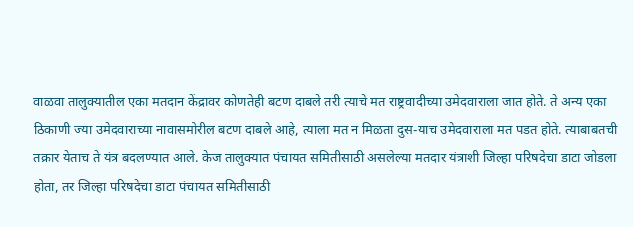वाळवा तालुक्यातील एका मतदान केंद्रावर कोणतेही बटण दाबले तरी त्याचे मत राष्ट्रवादीच्या उमेदवाराला जात होते. ते अन्य एका ठिकाणी ज्या उमेदवाराच्या नावासमोरील बटण दाबले आहे, त्याला मत न मिळता दुस-याच उमेदवाराला मत पडत होते. त्याबाबतची तक्रार येताच ते यंत्र बदलण्यात आले. केज तालुक्यात पंचायत समितीसाठी असलेल्या मतदार यंत्राशी जिल्हा परिषदेचा डाटा जोडला होता, तर जिल्हा परिषदेचा डाटा पंचायत समितीसाठी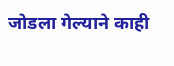जोडला गेल्याने काही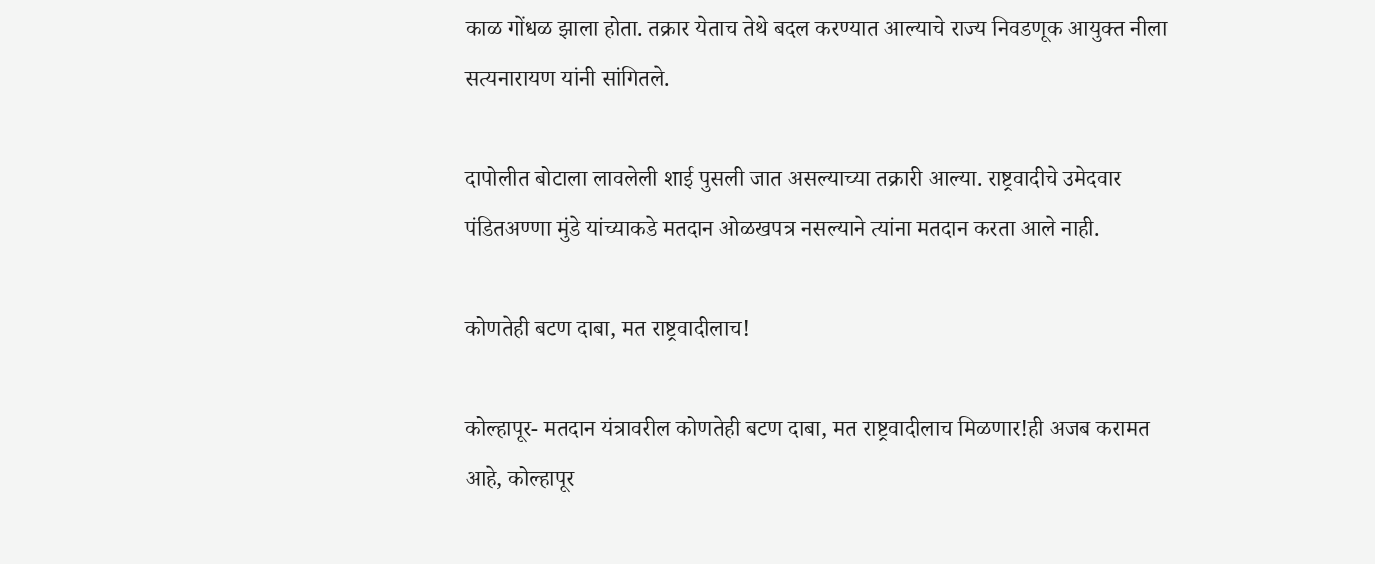काळ गोंधळ झाला होता. तक्रार येताच तेथे बदल करण्यात आल्याचे राज्य निवडणूक आयुक्त नीला सत्यनारायण यांनी सांगितले.

दापोलीत बोटाला लावलेली शाई पुसली जात असल्याच्या तक्रारी आल्या. राष्ट्रवादीचे उमेदवार पंडितअण्णा मुंडे यांच्याकडे मतदान ओळखपत्र नसल्याने त्यांना मतदान करता आले नाही.

कोणतेही बटण दाबा, मत राष्ट्रवादीलाच!

कोल्हापूर- मतदान यंत्रावरील कोणतेही बटण दाबा, मत राष्ट्रवादीलाच मिळणार!ही अजब करामत आहे, कोल्हापूर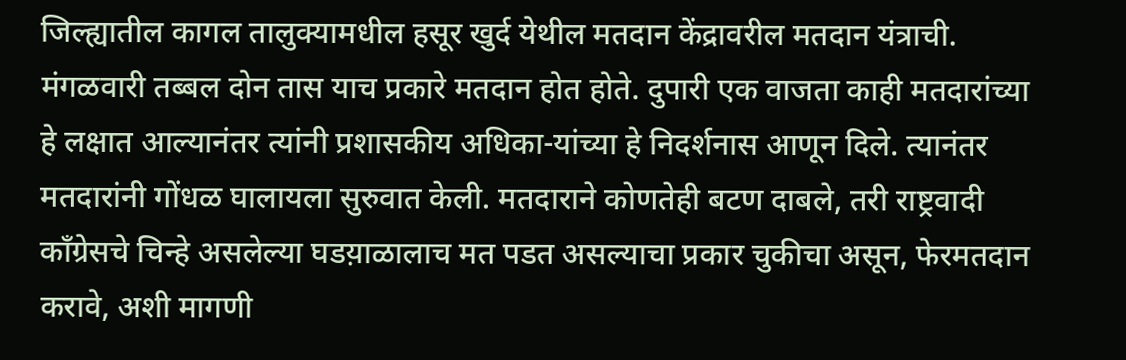जिल्ह्यातील कागल तालुक्यामधील हसूर खुर्द येथील मतदान केंद्रावरील मतदान यंत्राची. मंगळवारी तब्बल दोन तास याच प्रकारे मतदान होत होते. दुपारी एक वाजता काही मतदारांच्या हे लक्षात आल्यानंतर त्यांनी प्रशासकीय अधिका-यांच्या हे निदर्शनास आणून दिले. त्यानंतर मतदारांनी गोंधळ घालायला सुरुवात केली. मतदाराने कोणतेही बटण दाबले, तरी राष्ट्रवादी काँग्रेसचे चिन्हे असलेल्या घडय़ाळालाच मत पडत असल्याचा प्रकार चुकीचा असून, फेरमतदान करावे, अशी मागणी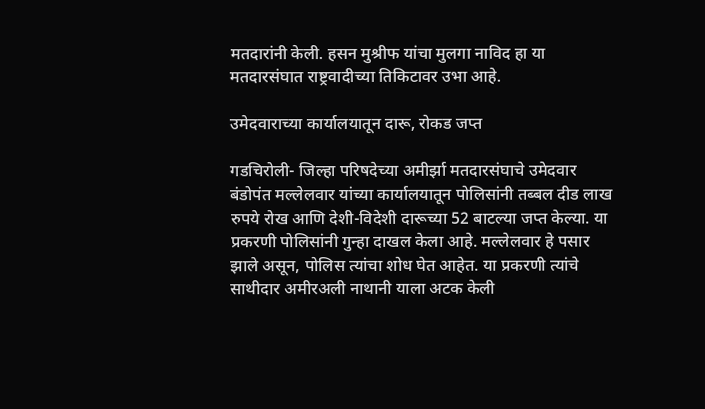मतदारांनी केली. हसन मुश्रीफ यांचा मुलगा नाविद हा या मतदारसंघात राष्ट्रवादीच्या तिकिटावर उभा आहे.

उमेदवाराच्या कार्यालयातून दारू, रोकड जप्त

गडचिरोली- जिल्हा परिषदेच्या अमीर्झा मतदारसंघाचे उमेदवार बंडोपंत मल्लेलवार यांच्या कार्यालयातून पोलिसांनी तब्बल दीड लाख रुपये रोख आणि देशी-विदेशी दारूच्या 52 बाटल्या जप्त केल्या. या प्रकरणी पोलिसांनी गुन्हा दाखल केला आहे. मल्लेलवार हे पसार झाले असून, पोलिस त्यांचा शोध घेत आहेत. या प्रकरणी त्यांचे साथीदार अमीरअली नाथानी याला अटक केली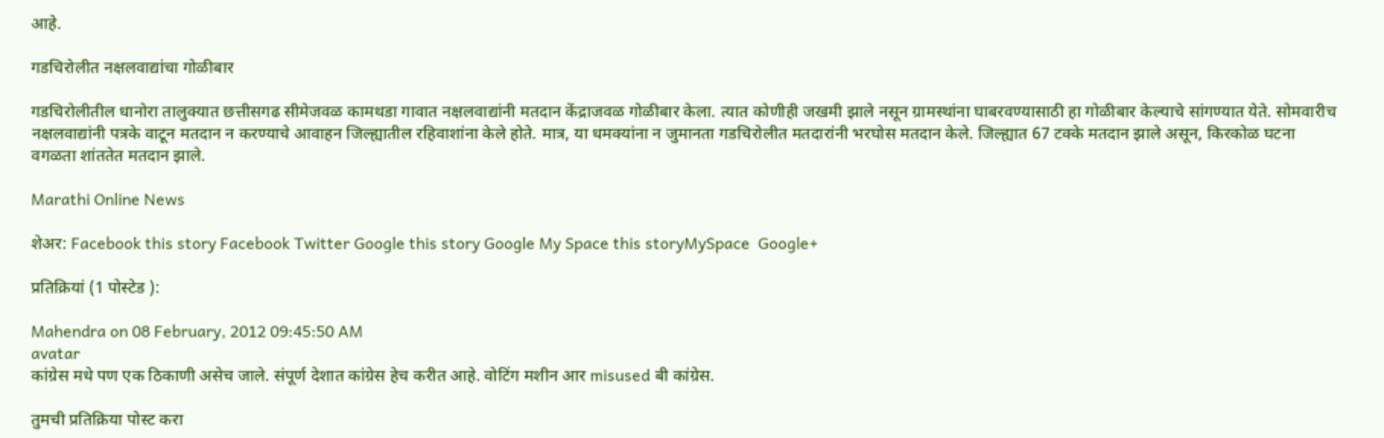आहे.

गडचिरोलीत नक्षलवाद्यांचा गोळीबार

गडचिरोलीतील धानोरा तालुक्यात छत्तीसगढ सीमेजवळ कामथडा गावात नक्षलवाद्यांनी मतदान केंद्राजवळ गोळीबार केला. त्यात कोणीही जखमी झाले नसून ग्रामस्थांना घाबरवण्यासाठी हा गोळीबार केल्याचे सांगण्यात येते. सोमवारीच नक्षलवाद्यांनी पत्रके वाटून मतदान न करण्याचे आवाहन जिल्ह्यातील रहिवाशांना केले होते. मात्र, या धमक्यांना न जुमानता गडचिरोलीत मतदारांनी भरघोस मतदान केले. जिल्ह्यात 67 टक्के मतदान झाले असून, किरकोळ घटना वगळता शांततेत मतदान झाले.

Marathi Online News

शेअर: Facebook this story Facebook Twitter Google this story Google My Space this storyMySpace  Google+

प्रतिक्रियां (1 पोस्टेड ):

Mahendra on 08 February, 2012 09:45:50 AM
avatar
कांग्रेस मधे पण एक ठिकाणी असेच जाले. संपूर्ण देशात कांग्रेस हेच करीत आहे. वोटिंग मशीन आर misused बी कांग्रेस.

तुमची प्रतिक्रिया पोस्ट करा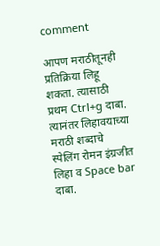comment

आपण मराठीतूनही प्रतिक्रिया लिहू शकता. त्यासाठी प्रथम Ctrl+g दाबा. त्यानंतर लिहावयाच्या मराठी शब्दाचे स्पेलिंग रोमन इंग्रजीत लिहा व Space bar दाबा.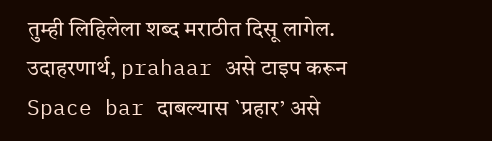तुम्ही लिहिलेला शब्द मराठीत दिसू लागेल. उदाहरणार्थ, prahaar असे टाइप करून Space bar दाबल्यास `प्रहार’ असे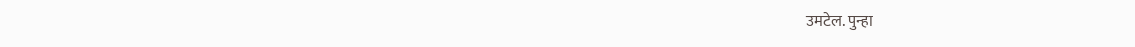उमटेल. पुन्हा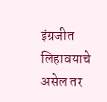इंग्रजीत लिहावयाचे असेल तर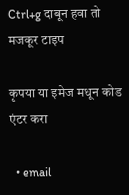Ctrl+g दाबून हवा तो मजकूर टाइप

कृपया या इमेज मधून कोड एंटर करा

  • email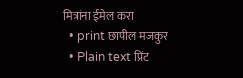मित्रांना ईमेल करा
  • print छापील मजकुर
  • Plain text प्रिंट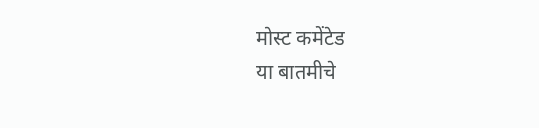मोस्ट कमेंटेड
या बातमीचे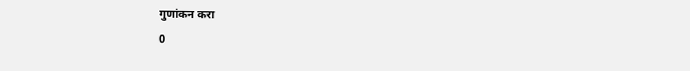गुणांकन करा
0